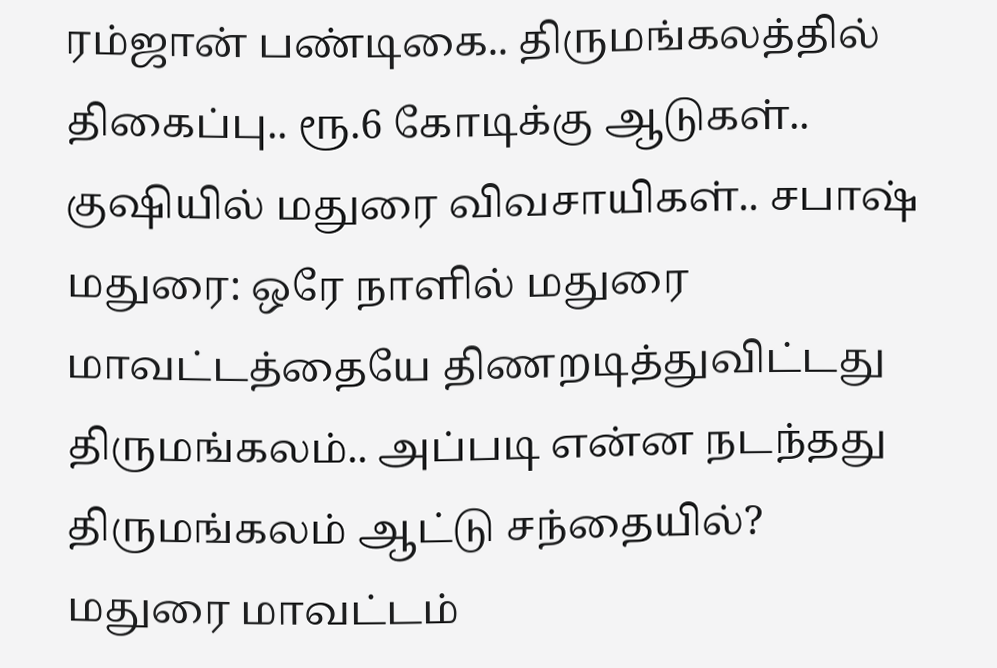ரம்ஜான் பண்டிகை.. திருமங்கலத்தில் திகைப்பு.. ரூ.6 கோடிக்கு ஆடுகள்.. குஷியில் மதுரை விவசாயிகள்.. சபாஷ்
மதுரை: ஒரே நாளில் மதுரை மாவட்டத்தையே திணறடித்துவிட்டது திருமங்கலம்.. அப்படி என்ன நடந்தது திருமங்கலம் ஆட்டு சந்தையில்?
மதுரை மாவட்டம்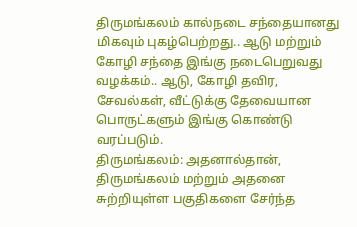திருமங்கலம் கால்நடை சந்தையானது மிகவும் புகழ்பெற்றது.. ஆடு மற்றும் கோழி சந்தை இங்கு நடைபெறுவது வழக்கம்.. ஆடு, கோழி தவிர, சேவல்கள், வீட்டுக்கு தேவையான பொருட்களும் இங்கு கொண்டு வரப்படும்.
திருமங்கலம்: அதனால்தான், திருமங்கலம் மற்றும் அதனை சுற்றியுள்ள பகுதிகளை சேர்ந்த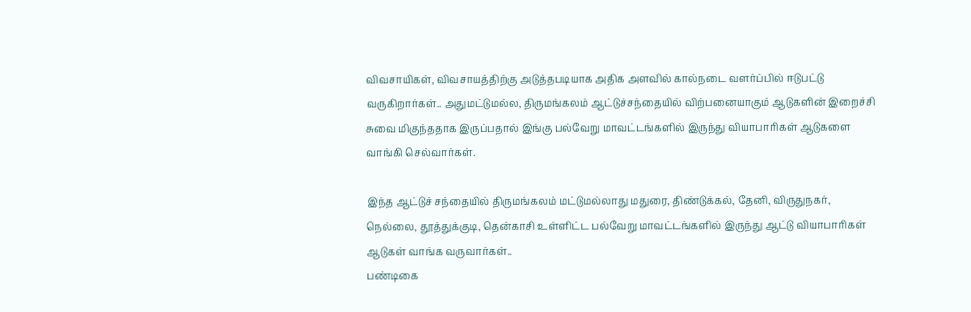விவசாயிகள், விவசாயத்திற்கு அடுத்தபடியாக அதிக அளவில் கால்நடை வளர்ப்பில் ஈடுபட்டு வருகிறார்கள்.. அதுமட்டுமல்ல, திருமங்கலம் ஆட்டுச்சந்தையில் விற்பனையாகும் ஆடுகளின் இறைச்சி சுவை மிகுந்ததாக இருப்பதால் இங்கு பல்வேறு மாவட்டங்களில் இருந்து வியாபாரிகள் ஆடுகளை வாங்கி செல்வார்கள்.

இந்த ஆட்டுச் சந்தையில் திருமங்கலம் மட்டுமல்லாது மதுரை, திண்டுக்கல், தேனி, விருதுநகர், நெல்லை, தூத்துக்குடி, தென்காசி உள்ளிட்ட பல்வேறு மாவட்டங்களில் இருந்து ஆட்டு வியாபாரிகள் ஆடுகள் வாங்க வருவார்கள்..
பண்டிகை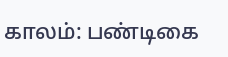காலம்: பண்டிகை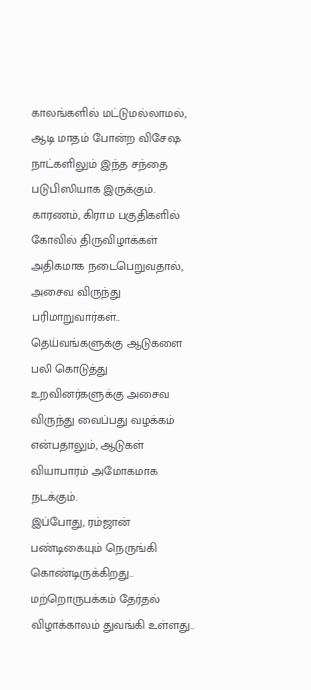காலங்களில் மட்டுமல்லாமல், ஆடி மாதம் போன்ற விசேஷ நாட்களிலும் இந்த சந்தை படுபிஸியாக இருக்கும். காரணம், கிராம பகுதிகளில் கோவில் திருவிழாக்கள் அதிகமாக நடைபெறுவதால், அசைவ விருந்து பரிமாறுவார்கள்.. தெய்வங்களுக்கு ஆடுகளை பலி கொடுத்து உறவினர்களுக்கு அசைவ விருந்து வைப்பது வழக்கம் என்பதாலும், ஆடுகள் வியாபாரம் அமோகமாக நடக்கும்.
இப்போது, ரம்ஜான் பண்டிகையும் நெருங்கி கொண்டிருக்கிறது.. மற்றொருபக்கம் தேர்தல் விழாக்காலம் துவங்கி உள்ளது..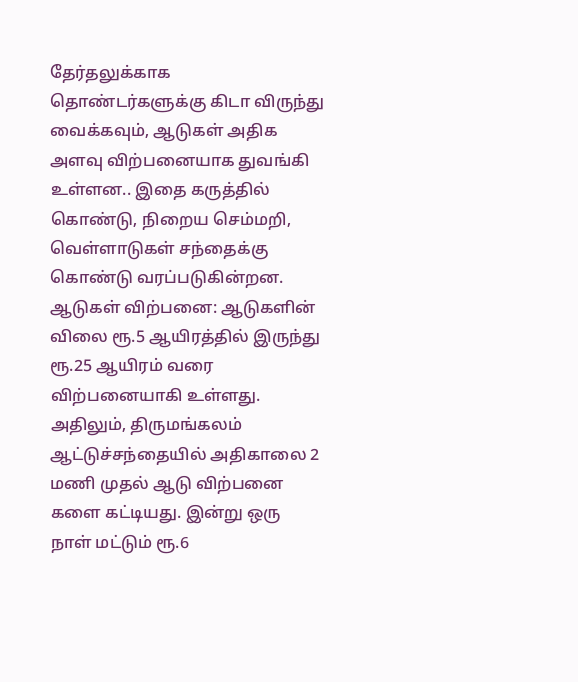தேர்தலுக்காக தொண்டர்களுக்கு கிடா விருந்து வைக்கவும், ஆடுகள் அதிக அளவு விற்பனையாக துவங்கி உள்ளன.. இதை கருத்தில் கொண்டு, நிறைய செம்மறி, வெள்ளாடுகள் சந்தைக்கு கொண்டு வரப்படுகின்றன.
ஆடுகள் விற்பனை: ஆடுகளின் விலை ரூ.5 ஆயிரத்தில் இருந்து ரூ.25 ஆயிரம் வரை விற்பனையாகி உள்ளது. அதிலும், திருமங்கலம் ஆட்டுச்சந்தையில் அதிகாலை 2 மணி முதல் ஆடு விற்பனை களை கட்டியது. இன்று ஒரு நாள் மட்டும் ரூ.6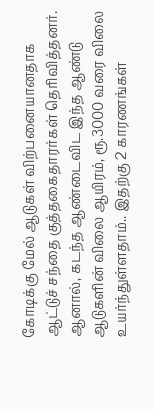கோடிக்கு மேல் ஆடுகள் விற்பனையானதாக ஆட்டுச் சந்தை குத்தகைதாரர்கள் தெரிவித்தனர்.
ஆனால், கடந்த ஆண்டைவிட இந்த ஆண்டு ஆடுகளின் விலை ஆயிரம், ரூ.3000 வரை விலை உயர்ந்துள்ளதாம்.. இதற்கு 2 காரணங்கள்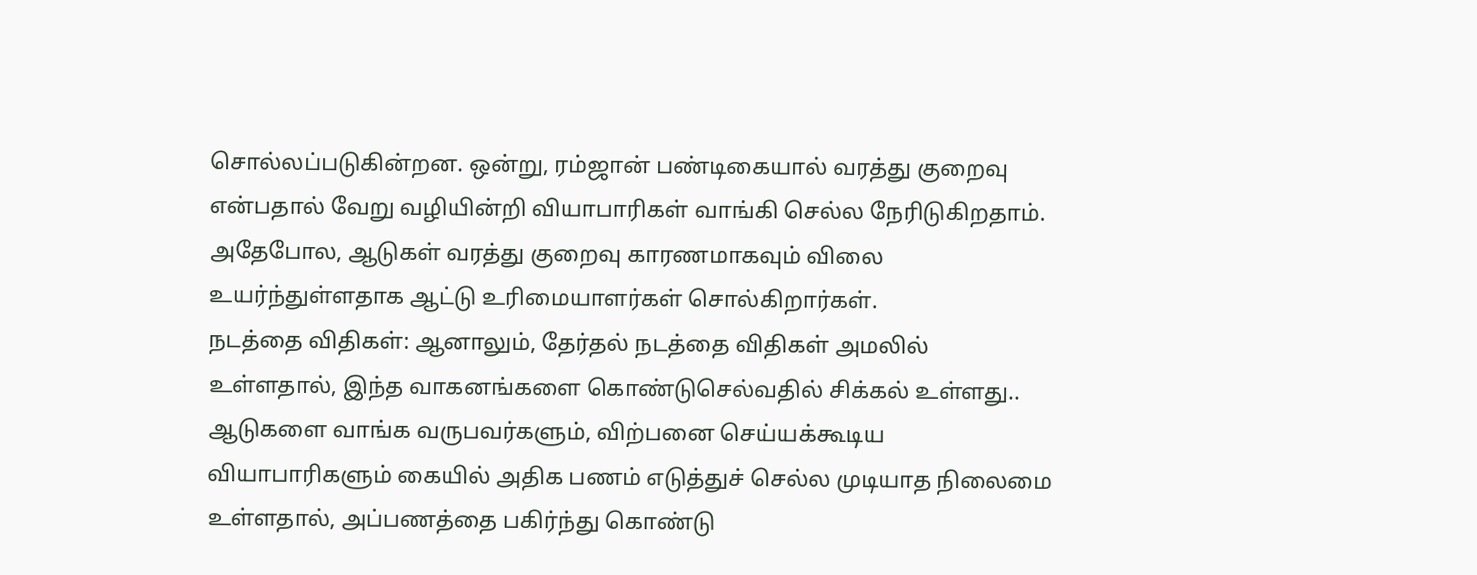சொல்லப்படுகின்றன. ஒன்று, ரம்ஜான் பண்டிகையால் வரத்து குறைவு என்பதால் வேறு வழியின்றி வியாபாரிகள் வாங்கி செல்ல நேரிடுகிறதாம். அதேபோல, ஆடுகள் வரத்து குறைவு காரணமாகவும் விலை உயர்ந்துள்ளதாக ஆட்டு உரிமையாளர்கள் சொல்கிறார்கள்.
நடத்தை விதிகள்: ஆனாலும், தேர்தல் நடத்தை விதிகள் அமலில் உள்ளதால், இந்த வாகனங்களை கொண்டுசெல்வதில் சிக்கல் உள்ளது.. ஆடுகளை வாங்க வருபவர்களும், விற்பனை செய்யக்கூடிய வியாபாரிகளும் கையில் அதிக பணம் எடுத்துச் செல்ல முடியாத நிலைமை உள்ளதால், அப்பணத்தை பகிர்ந்து கொண்டு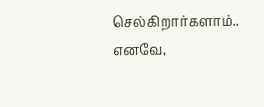செல்கிறார்களாம்..
எனவே,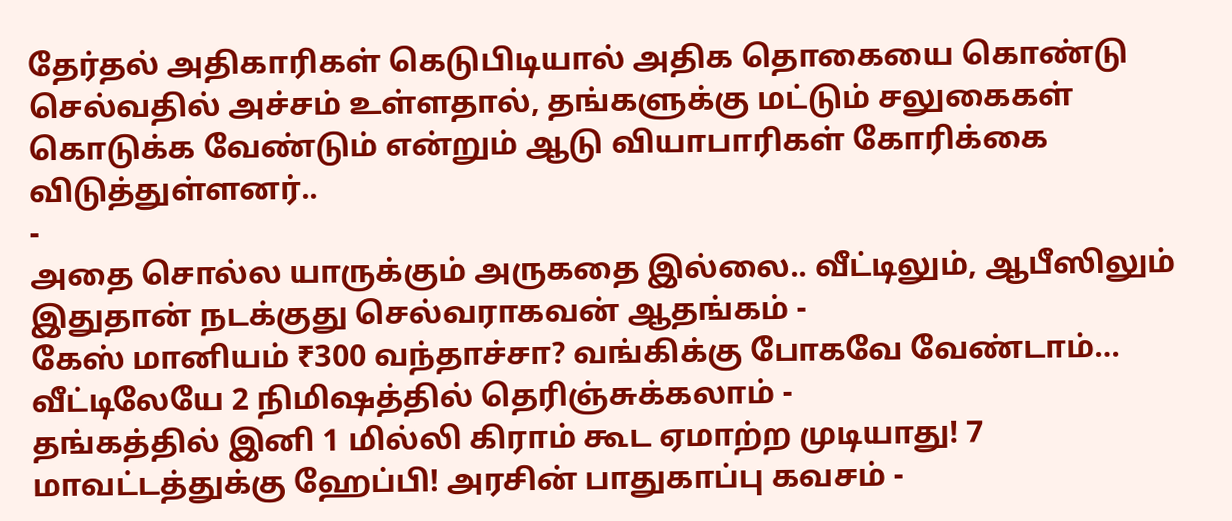தேர்தல் அதிகாரிகள் கெடுபிடியால் அதிக தொகையை கொண்டு செல்வதில் அச்சம் உள்ளதால், தங்களுக்கு மட்டும் சலுகைகள் கொடுக்க வேண்டும் என்றும் ஆடு வியாபாரிகள் கோரிக்கை விடுத்துள்ளனர்..
-
அதை சொல்ல யாருக்கும் அருகதை இல்லை.. வீட்டிலும், ஆபீஸிலும் இதுதான் நடக்குது செல்வராகவன் ஆதங்கம் -
கேஸ் மானியம் ₹300 வந்தாச்சா? வங்கிக்கு போகவே வேண்டாம்… வீட்டிலேயே 2 நிமிஷத்தில் தெரிஞ்சுக்கலாம் -
தங்கத்தில் இனி 1 மில்லி கிராம் கூட ஏமாற்ற முடியாது! 7 மாவட்டத்துக்கு ஹேப்பி! அரசின் பாதுகாப்பு கவசம் -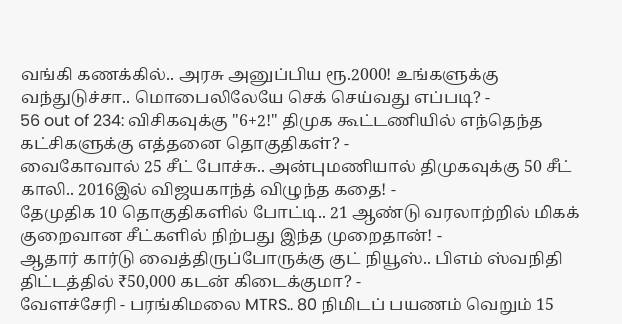வங்கி கணக்கில்.. அரசு அனுப்பிய ரூ.2000! உங்களுக்கு வந்துடுச்சா.. மொபைலிலேயே செக் செய்வது எப்படி? -
56 out of 234: விசிகவுக்கு "6+2!" திமுக கூட்டணியில் எந்தெந்த கட்சிகளுக்கு எத்தனை தொகுதிகள்? -
வைகோவால் 25 சீட் போச்சு.. அன்புமணியால் திமுகவுக்கு 50 சீட் காலி.. 2016இல் விஜயகாந்த் விழுந்த கதை! -
தேமுதிக 10 தொகுதிகளில் போட்டி.. 21 ஆண்டு வரலாற்றில் மிகக் குறைவான சீட்களில் நிற்பது இந்த முறைதான்! -
ஆதார் கார்டு வைத்திருப்போருக்கு குட் நியூஸ்.. பிஎம் ஸ்வநிதி திட்டத்தில் ₹50,000 கடன் கிடைக்குமா? -
வேளச்சேரி - பரங்கிமலை MTRS.. 80 நிமிடப் பயணம் வெறும் 15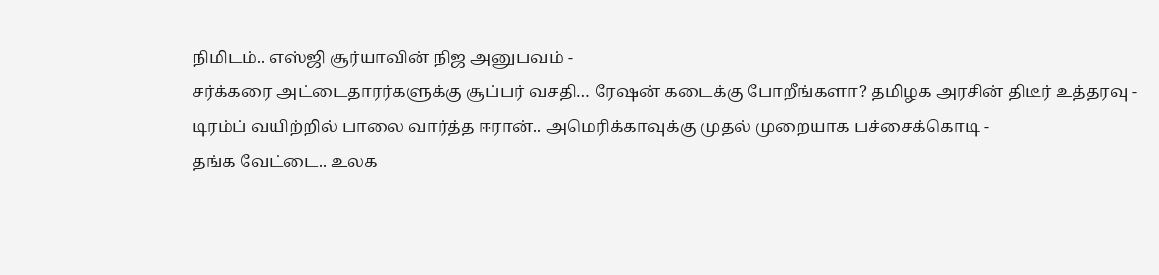நிமிடம்.. எஸ்ஜி சூர்யாவின் நிஜ அனுபவம் -
சர்க்கரை அட்டைதாரர்களுக்கு சூப்பர் வசதி… ரேஷன் கடைக்கு போறீங்களா? தமிழக அரசின் திடீர் உத்தரவு -
டிரம்ப் வயிற்றில் பாலை வார்த்த ஈரான்.. அமெரிக்காவுக்கு முதல் முறையாக பச்சைக்கொடி -
தங்க வேட்டை.. உலக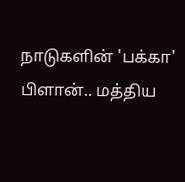நாடுகளின் 'பக்கா' பிளான்.. மத்திய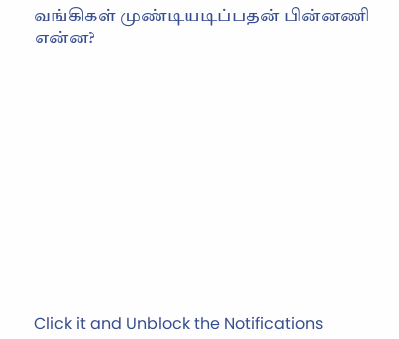வங்கிகள் முண்டியடிப்பதன் பின்னணி என்ன?












Click it and Unblock the Notifications